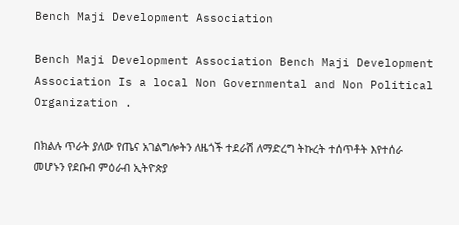Bench Maji Development Association

Bench Maji Development Association Bench Maji Development Association Is a local Non Governmental and Non Political Organization .

በክልሉ ጥራት ያለው የጤና አገልግሎትን ለዜጎች ተደራሽ ለማድረግ ትኩረት ተሰጥቶት እየተሰራ መሆኑን የደቡብ ምዕራብ ኢትዮጵያ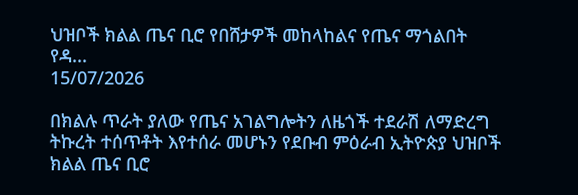ህዝቦች ክልል ጤና ቢሮ የበሸታዎች መከላከልና የጤና ማጎልበት የዳ...
15/07/2026

በክልሉ ጥራት ያለው የጤና አገልግሎትን ለዜጎች ተደራሽ ለማድረግ ትኩረት ተሰጥቶት እየተሰራ መሆኑን የደቡብ ምዕራብ ኢትዮጵያ ህዝቦች ክልል ጤና ቢሮ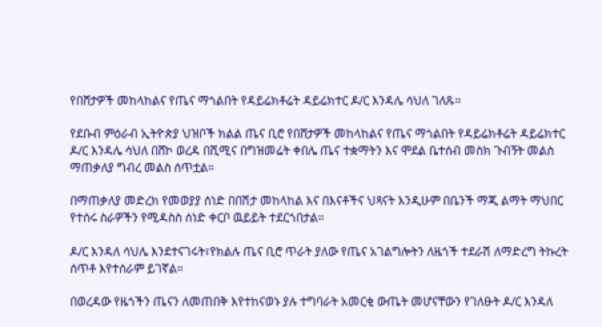የበሸታዎች መከላከልና የጤና ማጎልበት የዳይሬክቶሬት ዳይሬክተር ዶ/ር እንዳሌ ሳህለ ገለጹ።

የደቡብ ምዕራብ ኢትዮጵያ ህዝቦች ክልል ጤና ቢሮ የበሸታዎች መከላከልና የጤና ማጎልበት የዳይሬክቶሬት ዳይሬክተር ዶ/ር እንዳሌ ሳህለ በሸኮ ወረዳ በሺሚና በግዝመሬት ቀበሌ ጤና ተቋማትን እና ሞደል ቤተሰብ መስክ ጉብኝት መልስ ማጠቃለያ ግብረ መልስ ሰጥቷል።

በማጠቃለያ መድረክ የመወያያ ሰነድ በበሽታ መከላከል እና በእናቶችና ህጻናት እንዲሁም በቤንች ማጂ ልማት ማህበር የተሰሩ ስራዎችን የሚዳስስ ሰነድ ቀርቦ ዉይይት ተደርጎበታል።

ዶ/ር እንዳለ ሳህሌ እንደተናገሩት፣የክልሉ ጤና ቢሮ ጥራት ያለው የጤና አገልግሎትን ለዜጎች ተደራሽ ለማድረግ ትኩረት ሰጥቶ እየተሰራም ይገኛል።

በወረዳው የዜጎችን ጤናን ለመጠበቅ እየተከናወኑ ያሉ ተግባራት አመርቂ ውጤት መሆናቸውን የገለፁት ዶ/ር እንዳለ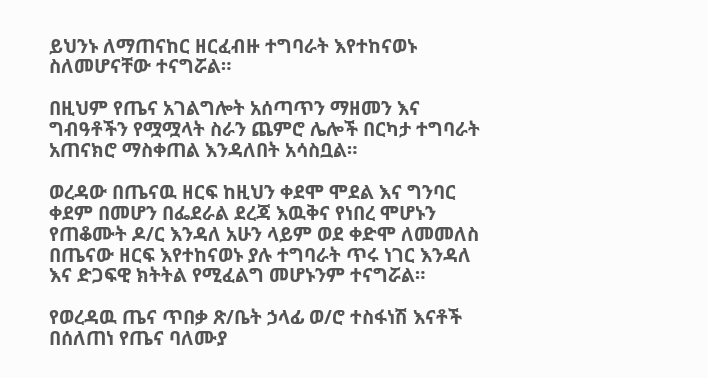ይህንኑ ለማጠናከር ዘርፈብዙ ተግባራት እየተከናወኑ ስለመሆናቸው ተናግሯል።

በዚህም የጤና አገልግሎት አሰጣጥን ማዘመን እና ግብዓቶችን የሟሟላት ስራን ጨምሮ ሌሎች በርካታ ተግባራት አጠናክሮ ማስቀጠል እንዳለበት አሳስቧል።

ወረዳው በጤናዉ ዘርፍ ከዚህን ቀደሞ ሞደል እና ግንባር ቀደም በመሆን በፌደራል ደረጃ እዉቅና የነበረ ሞሆኑን የጠቆሙት ዶ/ር እንዳለ አሁን ላይም ወደ ቀድሞ ለመመለስ በጤናው ዘርፍ እየተከናወኑ ያሉ ተግባራት ጥሩ ነገር እንዳለ እና ድጋፍዊ ክትትል የሚፈልግ መሆኑንም ተናግሯል።

የወረዳዉ ጤና ጥበቃ ጽ/ቤት ኃላፊ ወ/ሮ ተስፋነሽ እናቶች በሰለጠነ የጤና ባለሙያ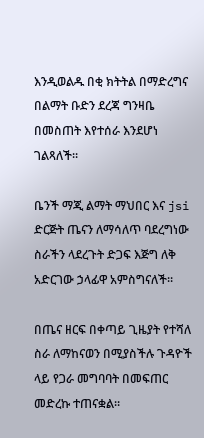እንዲወልዱ በቂ ክትትል በማድረግና በልማት ቡድን ደረጃ ግንዛቤ በመስጠት እየተሰራ እንደሆነ ገልጻለች።

ቤንች ማጂ ልማት ማህበር እና jsi ድርጅት ጤናን ለማሳለጥ ባደረግነው ስራችን ላደረጉት ድጋፍ እጅግ ለቅ አድርገው ኃላፊዋ አምስግናለች።

በጤና ዘርፍ በቀጣይ ጊዜያት የተሻለ ስራ ለማከናወን በሚያስችሉ ጉዳዮች ላይ የጋራ መግባባት በመፍጠር መድረኩ ተጠናቋል።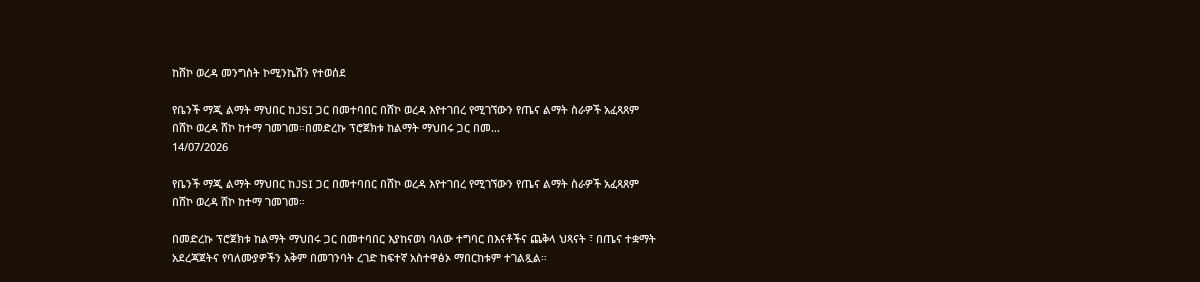ከሸኮ ወረዳ መንግስት ኮሚንኬሽን የተወሰደ

የቤንች ማጂ ልማት ማህበር ከJSI ጋር በመተባበር በሸኮ ወረዳ እየተገበረ የሚገኘውን የጤና ልማት ስራዎች አፈጻጸም በሸኮ ወረዳ ሸኮ ከተማ ገመገመ።በመድረኩ ፕሮጀክቱ ከልማት ማህበሩ ጋር በመ...
14/07/2026

የቤንች ማጂ ልማት ማህበር ከJSI ጋር በመተባበር በሸኮ ወረዳ እየተገበረ የሚገኘውን የጤና ልማት ስራዎች አፈጻጸም በሸኮ ወረዳ ሸኮ ከተማ ገመገመ።

በመድረኩ ፕሮጀክቱ ከልማት ማህበሩ ጋር በመተባበር እያከናወነ ባለው ተግባር በእናቶችና ጨቅላ ህጻናት ፣ በጤና ተቋማት አደረጃጀትና የባለሙያዎችን አቅም በመገንባት ረገድ ከፍተኛ አስተዋፅኦ ማበርከቱም ተገልጿል።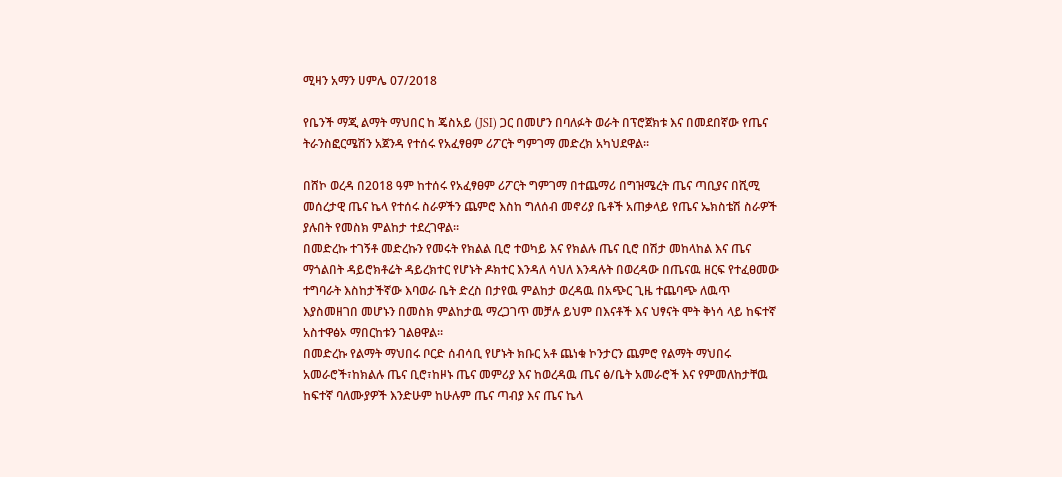ሚዛን አማን ሀምሌ 07/2018

የቤንች ማጂ ልማት ማህበር ከ ጄስአይ (JSI) ጋር በመሆን በባለፉት ወራት በፕሮጀክቱ እና በመደበኛው የጤና ትራንስፎርሜሽን አጀንዳ የተሰሩ የአፈፃፀም ሪፖርት ግምገማ መድረክ አካህደዋል።

በሸኮ ወረዳ በ2018 ዓም ከተሰሩ የአፈፃፀም ሪፖርት ግምገማ በተጨማሪ በግዝሜረት ጤና ጣቢያና በሺሚ መሰረታዊ ጤና ኬላ የተሰሩ ስራዎችን ጨምሮ እስከ ግለሰብ መኖሪያ ቤቶች አጠቃላይ የጤና ኤክስቴሽ ስራዎች ያሉበት የመስክ ምልከታ ተደረገዋል።
በመድረኩ ተገኝቶ መድረኩን የመሩት የክልል ቢሮ ተወካይ እና የክልሉ ጤና ቢሮ በሽታ መከላከል እና ጤና ማጎልበት ዳይሮክቶሬት ዳይረክተር የሆኑት ዶክተር እንዳለ ሳህለ እንዳሉት በወረዳው በጤናዉ ዘርፍ የተፈፀመው ተግባራት እስከታችኛው እባወራ ቤት ድረስ በታየዉ ምልከታ ወረዳዉ በአጭር ጊዜ ተጨባጭ ለዉጥ እያስመዘገበ መሆኑን በመስክ ምልከታዉ ማረጋገጥ መቻሉ ይህም በእናቶች እና ህፃናት ሞት ቅነሳ ላይ ከፍተኛ አስተዋፅኦ ማበርከቱን ገልፀዋል።
በመድረኩ የልማት ማህበሩ ቦርድ ሰብሳቢ የሆኑት ክቡር አቶ ጨነቁ ኮንታርን ጨምሮ የልማት ማህበሩ አመራሮች፣ከክልሉ ጤና ቢሮ፣ከዞኑ ጤና መምሪያ እና ከወረዳዉ ጤና ፅ/ቤት አመራሮች እና የምመለከታቸዉ ከፍተኛ ባለሙያዎች እንድሁም ከሁሉም ጤና ጣብያ እና ጤና ኬላ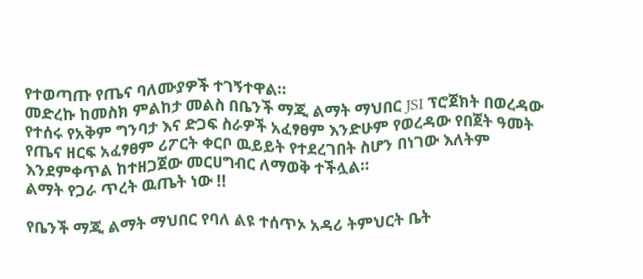የተወጣጡ የጤና ባለሙያዎች ተገኝተዋል።
መድረኩ ከመስክ ምልከታ መልስ በቤንች ማጂ ልማት ማህበር JSI ፕሮጀክት በወረዳው የተሰሩ የአቅም ግንባታ እና ድጋፍ ስራዎች አፈፃፀም እንድሁም የወረዳው የበጀት ዓመት የጤና ዘርፍ አፈፃፀም ሪፖርት ቀርቦ ዉይይት የተደረገበት ስሆን በነገው እለትም እንደምቀጥል ከተዘጋጀው መርሀግብር ለማወቅ ተችሏል።
ልማት የጋራ ጥረት ዉጤት ነው !!

የቤንች ማጂ ልማት ማህበር የባለ ልዩ ተሰጥኦ አዳሪ ትምህርት ቤት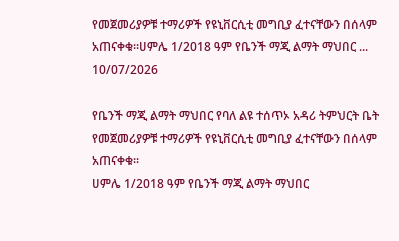የመጀመሪያዎቹ ተማሪዎች የዩኒቨርሲቲ መግቢያ ፈተናቸውን በሰላም አጠናቀቁ፡፡ሀምሌ 1/2018 ዓም የቤንች ማጂ ልማት ማህበር ...
10/07/2026

የቤንች ማጂ ልማት ማህበር የባለ ልዩ ተሰጥኦ አዳሪ ትምህርት ቤት የመጀመሪያዎቹ ተማሪዎች የዩኒቨርሲቲ መግቢያ ፈተናቸውን በሰላም አጠናቀቁ፡፡
ሀምሌ 1/2018 ዓም የቤንች ማጂ ልማት ማህበር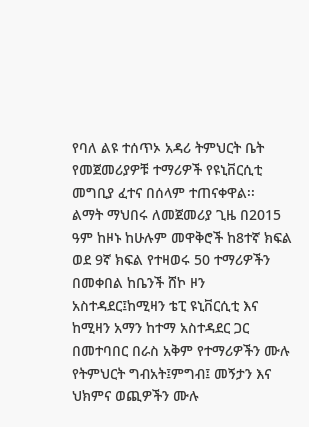የባለ ልዩ ተሰጥኦ አዳሪ ትምህርት ቤት የመጀመሪያዎቹ ተማሪዎች የዩኒቨርሲቲ መግቢያ ፈተና በሰላም ተጠናቀዋል፡፡
ልማት ማህበሩ ለመጀመሪያ ጊዜ በ2015 ዓም ከዞኑ ከሁሉም መዋቅሮች ከ8ተኛ ክፍል ወደ 9ኛ ክፍል የተዛወሩ 50 ተማሪዎችን በመቀበል ከቤንች ሸኮ ዞን አስተዳደር፤ከሚዛን ቴፒ ዩኒቨርሲቲ እና ከሚዛን አማን ከተማ አስተዳደር ጋር በመተባበር በራስ አቅም የተማሪዎችን ሙሉ የትምህርት ግብአት፤ምግብ፤ መኝታን እና ህክምና ወጪዎችን ሙሉ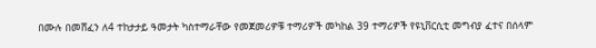በሙሉ በመሸፈን ለ4 ተከታታይ ዓመታት ካስተማራቸው የመጀመሪዎቹ ተማሪዎች መካከል 39 ተማሪዎች የዩኒቨርሲቲ መግብያ ፈተና በሰላም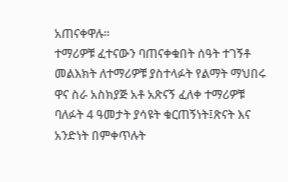አጠናቀዋሉ፡፡
ተማሪዎቹ ፈተናውን ባጠናቀቁበት ሰዓት ተገኝቶ መልእክት ለተማሪዎቹ ያስተላፉት የልማት ማህበሩ ዋና ስራ አስክያጅ አቶ አጽናኝ ፈለቀ ተማሪዎቹ ባለፉት 4 ዓመታት ያሳዩት ቁርጠኝነት፤ጽናት እና አንድነት በምቀጥሉት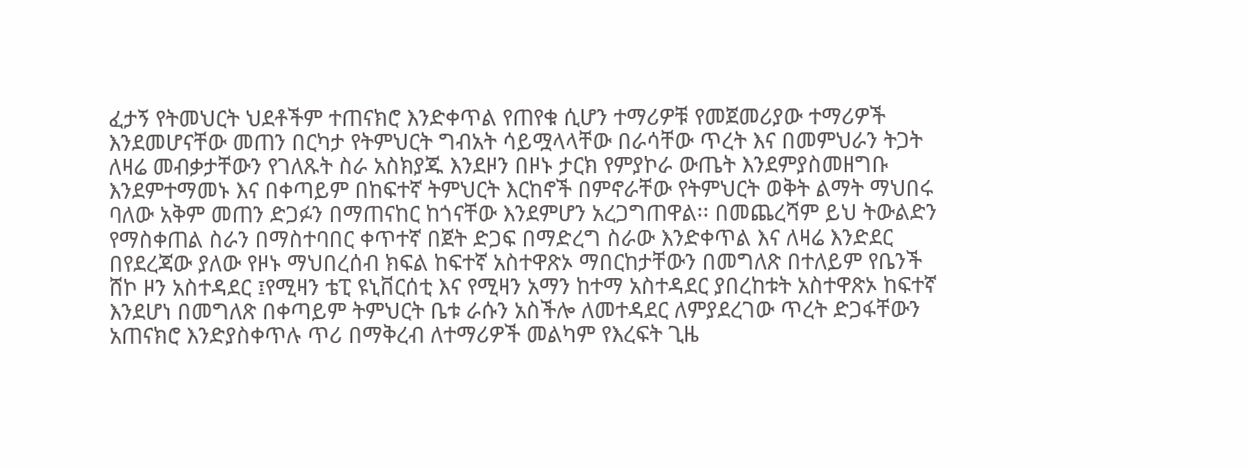ፈታኝ የትመህርት ህደቶችም ተጠናክሮ እንድቀጥል የጠየቁ ሲሆን ተማሪዎቹ የመጀመሪያው ተማሪዎች እንደመሆናቸው መጠን በርካታ የትምህርት ግብአት ሳይሟላላቸው በራሳቸው ጥረት እና በመምህራን ትጋት ለዛሬ መብቃታቸውን የገለጹት ስራ አስክያጁ እንደዞን በዞኑ ታርክ የምያኮራ ውጤት እንደምያስመዘግቡ እንደምተማመኑ እና በቀጣይም በከፍተኛ ትምህርት እርከኖች በምኖራቸው የትምህርት ወቅት ልማት ማህበሩ ባለው አቅም መጠን ድጋፉን በማጠናከር ከጎናቸው እንደምሆን አረጋግጠዋል፡፡ በመጨረሻም ይህ ትውልድን የማስቀጠል ስራን በማስተባበር ቀጥተኛ በጀት ድጋፍ በማድረግ ስራው እንድቀጥል እና ለዛሬ እንድደር በየደረጃው ያለው የዞኑ ማህበረሰብ ክፍል ከፍተኛ አስተዋጽኦ ማበርከታቸውን በመግለጽ በተለይም የቤንች ሸኮ ዞን አስተዳደር ፤የሚዛን ቴፒ ዩኒቨርሰቲ እና የሚዛን አማን ከተማ አስተዳደር ያበረከቱት አስተዋጽኦ ከፍተኛ እንደሆነ በመግለጽ በቀጣይም ትምህርት ቤቱ ራሱን አስችሎ ለመተዳደር ለምያደረገው ጥረት ድጋፋቸውን አጠናክሮ እንድያስቀጥሉ ጥሪ በማቅረብ ለተማሪዎች መልካም የእረፍት ጊዜ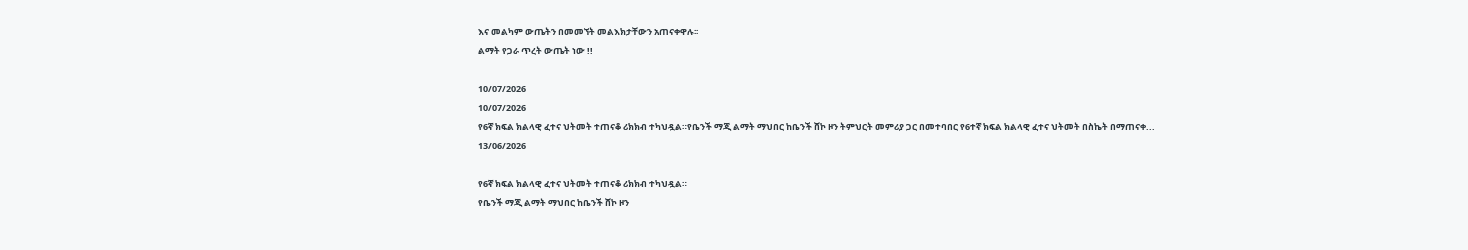እና መልካም ውጤትን በመመኘት መልእክታቸውን አጠናቀዋሉ፡፡
ልማት የጋራ ጥረት ውጤት ነው !!

10/07/2026
10/07/2026
የ6ኛ ክፍል ክልላዊ ፈተና ህትመት ተጠናቆ ሪክክብ ተካህዷል።የቤንች ማጂ ልማት ማህበር ከቤንች ሸኮ ዞን ትምህርት መምሪያ ጋር በመተባበር የ6ተኛ ክፍል ክልላዊ ፈተና ህትመት በስኬት በማጠናቀ...
13/06/2026

የ6ኛ ክፍል ክልላዊ ፈተና ህትመት ተጠናቆ ሪክክብ ተካህዷል።
የቤንች ማጂ ልማት ማህበር ከቤንች ሸኮ ዞን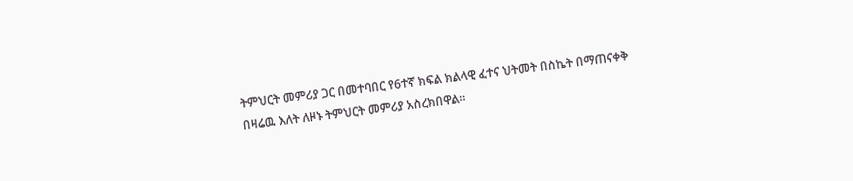ትምህርት መምሪያ ጋር በመተባበር የ6ተኛ ክፍል ክልላዊ ፈተና ህትመት በስኬት በማጠናቀቅ በዛሬዉ እለት ለዞኑ ትምህርት መምሪያ አስረክበዋል።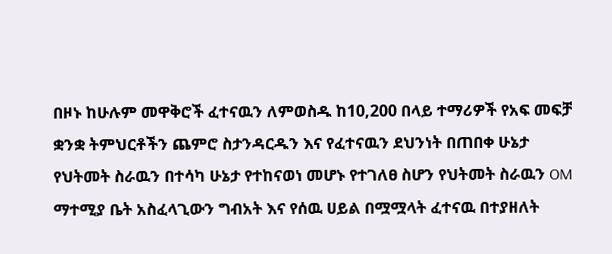በዞኑ ከሁሉም መዋቅሮች ፈተናዉን ለምወስዱ ከ10,200 በላይ ተማሪዎች የአፍ መፍቻ ቋንቋ ትምህርቶችን ጨምሮ ስታንዳርዱን እና የፈተናዉን ደህንነት በጠበቀ ሁኔታ የህትመት ስራዉን በተሳካ ሁኔታ የተከናወነ መሆኑ የተገለፀ ስሆን የህትመት ስራዉን OM ማተሚያ ቤት አስፈላጊውን ግብአት እና የሰዉ ሀይል በሟሟላት ፈተናዉ በተያዘለት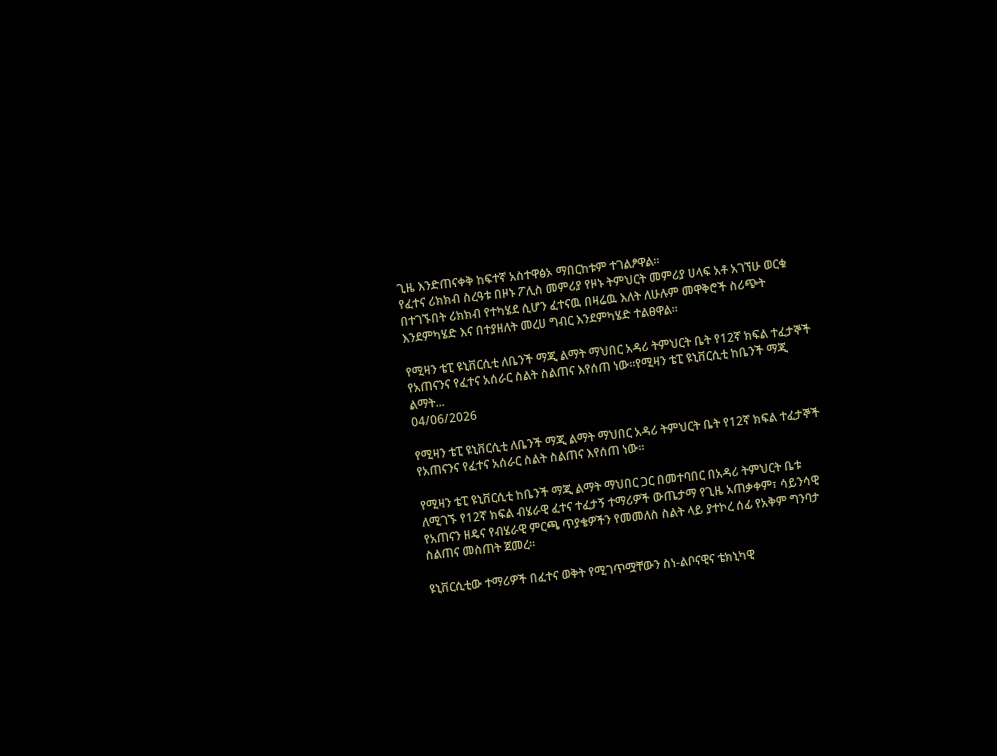ጊዜ እንድጠናቀቅ ከፍተኛ አስተዋፅኦ ማበርከቱም ተገልፆዋል።
የፈተና ሪክክብ ስረዓቱ በዞኑ ፖሊስ መምሪያ የዞኑ ትምህርት መምሪያ ሀላፍ አቶ አገኘሁ ወርቁ በተገኙበት ሪክክብ የተካሄደ ሲሆን ፈተናዉ በዛሬዉ እለት ለሁሉም መዋቅሮች ስሪጭት እንደምካሄድ እና በተያዘለት መረሀ ግብር እንደምካሄድ ተልፀዋል።

የሚዛን ቴፒ ዩኒቨርሲቲ ለቤንች ማጂ ልማት ማህበር አዳሪ ትምህርት ቤት የ12ኛ ክፍል ተፈታኞች የአጠናንና የፈተና አሰራር ስልት ስልጠና እየሰጠ ነው።የሚዛን ቴፒ ዩኒቨርሲቲ ከቤንች ማጂ ልማት...
04/06/2026

የሚዛን ቴፒ ዩኒቨርሲቲ ለቤንች ማጂ ልማት ማህበር አዳሪ ትምህርት ቤት የ12ኛ ክፍል ተፈታኞች የአጠናንና የፈተና አሰራር ስልት ስልጠና እየሰጠ ነው።

የሚዛን ቴፒ ዩኒቨርሲቲ ከቤንች ማጂ ልማት ማህበር ጋር በመተባበር በአዳሪ ትምህርት ቤቱ ለሚገኙ የ12ኛ ክፍል ብሄራዊ ፈተና ተፈታኝ ተማሪዎች ውጤታማ የጊዜ አጠቃቀም፣ ሳይንሳዊ የአጠናን ዘዴና የብሄራዊ ምርጫ ጥያቄዎችን የመመለስ ስልት ላይ ያተኮረ ሰፊ የአቅም ግንባታ ስልጠና መስጠት ጀመረ።

ዩኒቨርሲቲው ተማሪዎች በፈተና ወቅት የሚገጥሟቸውን ስነ-ልቦናዊና ቴክኒካዊ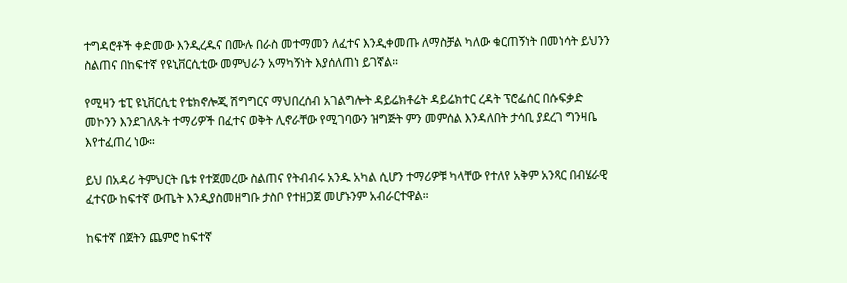ተግዳሮቶች ቀድመው እንዲረዱና በሙሉ በራስ መተማመን ለፈተና እንዲቀመጡ ለማስቻል ካለው ቁርጠኝነት በመነሳት ይህንን ስልጠና በከፍተኛ የዩኒቨርሲቲው መምህራን አማካኝነት እያሰለጠነ ይገኛል።

የሚዛን ቴፒ ዩኒቨርሲቲ የቴክኖሎጂ ሽግግርና ማህበረሰብ አገልግሎት ዳይሬክቶሬት ዳይሬክተር ረዳት ፕሮፌሰር በሱፍቃድ መኮንን እንደገለጹት ተማሪዎች በፈተና ወቅት ሊኖራቸው የሚገባውን ዝግጅት ምን መምሰል እንዳለበት ታሳቢ ያደረገ ግንዛቤ እየተፈጠረ ነው።

ይህ በአዳሪ ትምህርት ቤቱ የተጀመረው ስልጠና የትብብሩ አንዱ አካል ሲሆን ተማሪዎቹ ካላቸው የተለየ አቅም አንጻር በብሄራዊ ፈተናው ከፍተኛ ውጤት እንዲያስመዘግቡ ታስቦ የተዘጋጀ መሆኑንም አብራርተዋል።

ከፍተኛ በጀትን ጨምሮ ከፍተኛ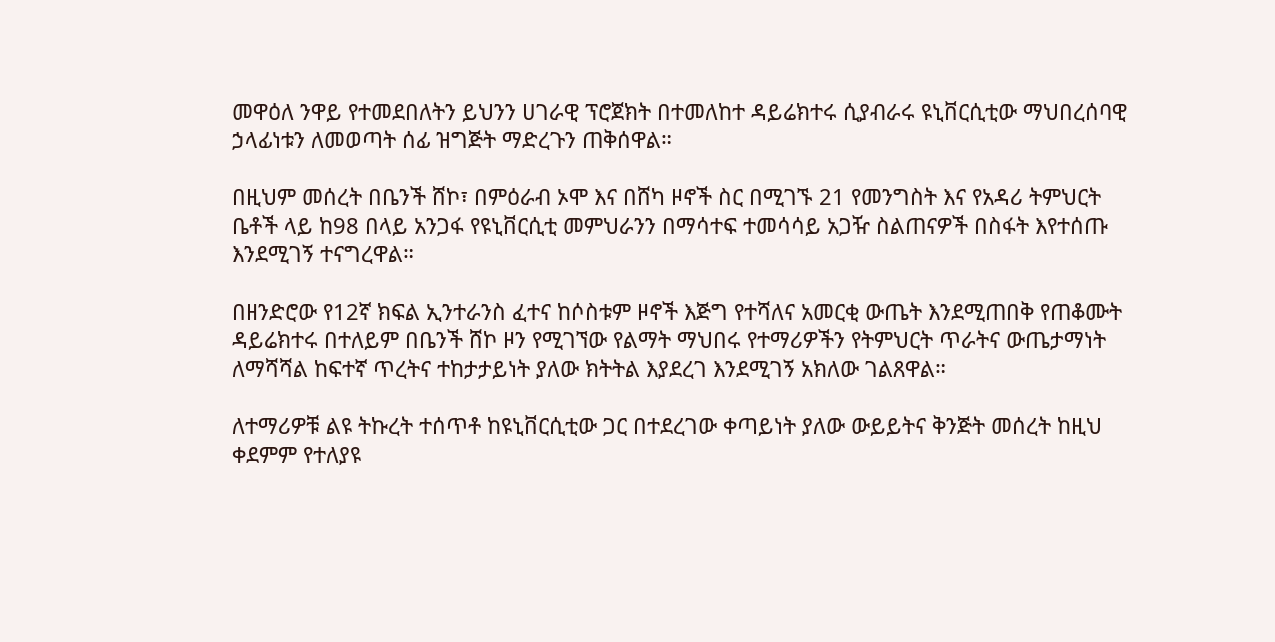መዋዕለ ንዋይ የተመደበለትን ይህንን ሀገራዊ ፕሮጀክት በተመለከተ ዳይሬክተሩ ሲያብራሩ ዩኒቨርሲቲው ማህበረሰባዊ ኃላፊነቱን ለመወጣት ሰፊ ዝግጅት ማድረጉን ጠቅሰዋል።

በዚህም መሰረት በቤንች ሸኮ፣ በምዕራብ ኦሞ እና በሸካ ዞኖች ስር በሚገኙ 21 የመንግስት እና የአዳሪ ትምህርት ቤቶች ላይ ከ98 በላይ አንጋፋ የዩኒቨርሲቲ መምህራንን በማሳተፍ ተመሳሳይ አጋዥ ስልጠናዎች በስፋት እየተሰጡ እንደሚገኝ ተናግረዋል።

በዘንድሮው የ12ኛ ክፍል ኢንተራንስ ፈተና ከሶስቱም ዞኖች እጅግ የተሻለና አመርቂ ውጤት እንደሚጠበቅ የጠቆሙት ዳይሬክተሩ በተለይም በቤንች ሸኮ ዞን የሚገኘው የልማት ማህበሩ የተማሪዎችን የትምህርት ጥራትና ውጤታማነት ለማሻሻል ከፍተኛ ጥረትና ተከታታይነት ያለው ክትትል እያደረገ እንደሚገኝ አክለው ገልጸዋል።

ለተማሪዎቹ ልዩ ትኩረት ተሰጥቶ ከዩኒቨርሲቲው ጋር በተደረገው ቀጣይነት ያለው ውይይትና ቅንጅት መሰረት ከዚህ ቀደምም የተለያዩ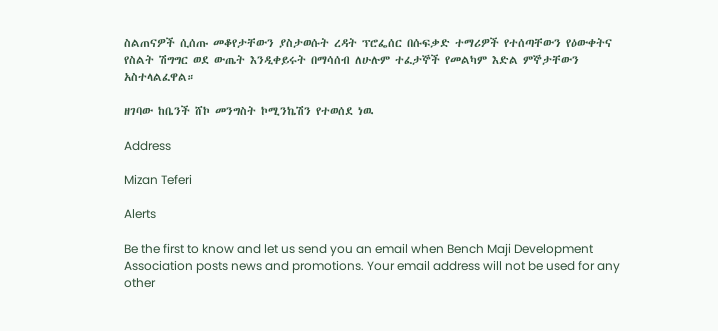ስልጠናዎች ሲሰጡ መቆየታቸውን ያስታወሱት ረዳት ፕሮፌሰር በሱፍቃድ ተማሪዎች የተሰጣቸውን የዕውቀትና የስልት ሽግግር ወደ ውጤት እንዲቀይሩት በማሳሰብ ለሁሉም ተፈታኞች የመልካም እድል ምኞታቸውን አስተላልፈዋል።

ዘገባው ከቤንች ሸኮ መንግስት ኮሚንኬሽን የተወሰደ ነዉ

Address

Mizan Teferi

Alerts

Be the first to know and let us send you an email when Bench Maji Development Association posts news and promotions. Your email address will not be used for any other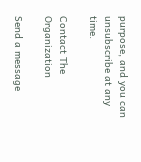purpose, and you can unsubscribe at any time.

Contact The Organization

Send a message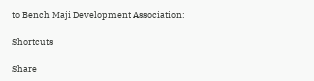to Bench Maji Development Association:

Shortcuts

Share